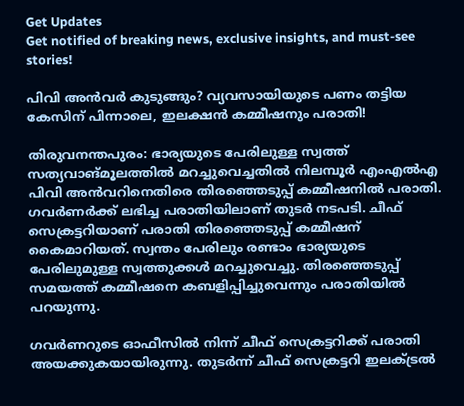Get Updates
Get notified of breaking news, exclusive insights, and must-see stories!

പിവി അൻവർ കുടുങ്ങും? വ്യവസായിയുടെ പണം തട്ടിയ കേസിന് പിന്നാലെ, ഇലക്ഷൻ കമ്മീഷനും പരാതി!

തിരുവനന്തപുരം: ഭാര്യയുടെ പേരിലുള്ള സ്വത്ത് സത്യവാങ്മൂലത്തില്‍ മറച്ചുവെച്ചതിൽ നിലമ്പൂർ എംഎൽഎ പിവി അൻവറിനെതിരെ തിരഞ്ഞെടുപ്പ് കമ്മീഷനിൽ പരാതി. ഗവർണർക്ക് ലഭിച്ച പരാതിയിലാണ് തുടർ നടപടി. ചീഫ് സെക്രട്ടറിയാണ് പരാതി തിരഞ്ഞെടുപ്പ് കമ്മീഷന് കൈമാറിയത്. സ്വന്തം പേരിലും രണ്ടാം ഭാര്യയുടെ പേരിലുമുള്ള സ്വത്തുക്കള്‍ മറച്ചുവെച്ചു. തിരഞ്ഞെടുപ്പ് സമയത്ത് കമ്മീഷനെ കബളിപ്പിച്ചുവെന്നും പരാതിയില്‍ പറയുന്നു.

ഗവർണറുടെ ഓഫീസിൽ നിന്ന് ചീഫ് സെക്രട്ടറിക്ക് പരാതി അയക്കുകയായിരുന്നു. തുടർന്ന് ചീഫ് സെക്രട്ടറി ഇലക്ട്രൽ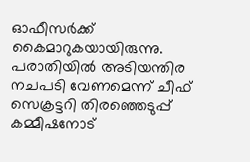ഓഫീസർക്ക് കൈമാറുകയായിരുന്നു. പരാതിയിൽ അടിയന്തിര നചപടി വേണമെന്ന് ചീഫ് സെക്രട്ടറി തിരഞ്ഞെടുപ്പ് കമ്മീഷനോട്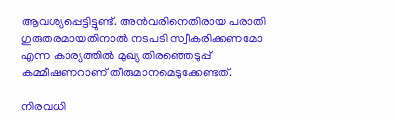ആവശ്യപ്പെട്ടിട്ടുണ്ട്. അൻവരിനെതിരായ പരാതി ഗുരുതരമായതിനാൽ നടപടി സ്വീകരിക്കണമോ എന്ന കാര്യത്തിൽ മുഖ്യ തിരഞ്ഞെടുപ്പ് കമ്മീഷണറാണ് തീരുമാനമെടുക്കേണ്ടത്.

നിരവധി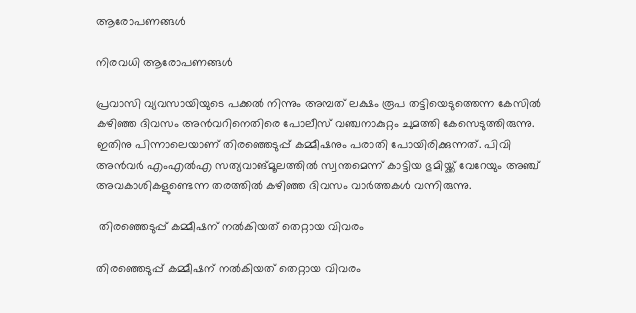ആരോപണങ്ങൾ

നിരവധി ആരോപണങ്ങൾ

പ്രവാസി വ്യവസായിയുടെ പക്കൽ നിന്നും അമ്പത് ലക്ഷം രൂപ തട്ടിയെടുത്തെന്ന കേസിൽ കഴിഞ്ഞ ദിവസം അൻവറിനെതിരെ പോലീസ് വഞ്ചനാകുറ്റം ചുമത്തി കേസെടുത്തിരുന്നു. ഇതിനു പിന്നാലെയാണ് തിരഞ്ഞെടുപ്പ് കമ്മീഷനും പരാതി പോയിരിക്കുന്നത്. പിവി അൻവർ എംഎൽഎ സത്യവാങ്മൂലത്തിൽ സ്വന്തമെന്ന് കാട്ടിയ ഭുമിയ്ക്ക് വേറേയും അഞ്ച് അവകാശികളുണ്ടെന്ന തരത്തിൽ കഴിഞ്ഞ ദിവസം വാർത്തകൾ വന്നിരുന്നു.

 തിരഞ്ഞെടുപ്പ് കമ്മീഷന് നൽകിയത് തെറ്റായ വിവരം

തിരഞ്ഞെടുപ്പ് കമ്മീഷന് നൽകിയത് തെറ്റായ വിവരം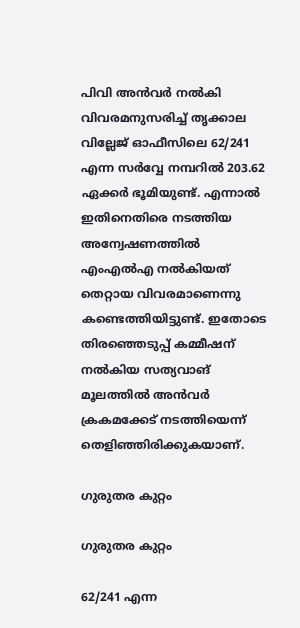പിവി അൻവർ നൽകി വിവരമനുസരിച്ച് തൃക്കാല വില്ലേജ് ഓഫീസിലെ 62/241 എന്ന സർവ്വേ നമ്പറിൽ 203.62 ഏക്കർ ഭൂമിയുണ്ട്. എന്നാൽ ഇതിനെതിരെ നടത്തിയ അന്വേഷണത്തിൽ എംഎൽഎ നൽകിയത് തെറ്റായ വിവരമാണെന്നു കണ്ടെത്തിയിട്ടുണ്ട്. ഇതോടെ തിരഞ്ഞെടുപ്പ് കമ്മീഷന് നൽകിയ സത്യവാങ് മൂലത്തിൽ അൻവർ ക്രകമക്കേട് നടത്തിയെന്ന് തെളിഞ്ഞിരിക്കുകയാണ്.

ഗുരുതര കുറ്റം

ഗുരുതര കുറ്റം

62/241 എന്ന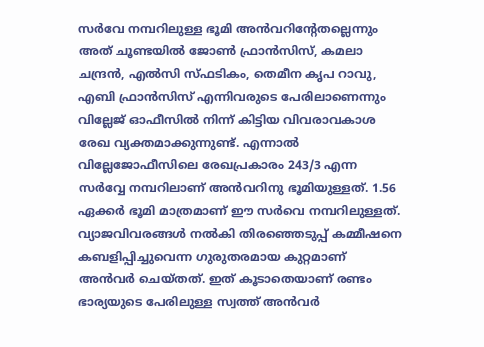സര്‍വേ നമ്പറിലുള്ള ഭൂമി അന്‍വറിന്റേതല്ലെന്നും അത് ചൂണ്ടയില്‍ ജോണ്‍ ഫ്രാന്‍സിസ്, കമലാ ചന്ദ്രന്‍, എല്‍സി സ്ഫടികം, തെമീന കൃപ റാവു, എബി ഫ്രാന്‍സിസ് എന്നിവരുടെ പേരിലാണെന്നും വില്ലേജ് ഓഫീസില്‍ നിന്ന് കിട്ടിയ വിവരാവകാശ രേഖ വ്യക്തമാക്കുന്നുണ്ട്. എന്നാൽ വില്ലേജോഫീസിലെ രേഖപ്രകാരം 243/3 എന്ന സര്‍വ്വേ നമ്പറിലാണ് അന്‍വറിനു ഭൂമിയുള്ളത്. 1.56 ഏക്കർ ഭൂമി മാത്രമാണ് ഈ സർവെ നമ്പറിലുള്ളത്. വ്യാജവിവരങ്ങള്‍ നല്‍കി തിരഞ്ഞെടുപ്പ് കമ്മീഷനെ കബളിപ്പിച്ചുവെന്ന ഗുരുതരമായ കുറ്റമാണ് അൻവർ ചെയ്തത്. ഇത് കൂടാതെയാണ് രണ്ടം ഭാര്യയുടെ പേരിലുള്ള സ്വത്ത് അൻവർ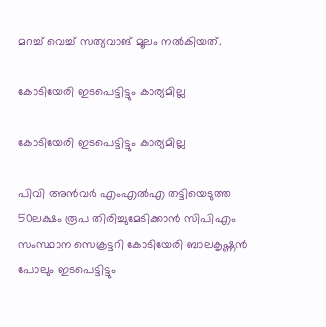മറച്ച് വെച്ച് സത്യവാങ് മൂലം നൽകിയത്.

കോടിയേരി ഇടപെട്ടിട്ടും കാര്യമില്ല

കോടിയേരി ഇടപെട്ടിട്ടും കാര്യമില്ല

പിവി അന്‍വര്‍ എംഎല്‍എ തട്ടിയെടുത്ത 50ലക്ഷം രൂപ തിരിച്ചുമേടിക്കാന്‍ സിപിഎം സംസ്ഥാന സെക്രട്ടറി കോടിയേരി ബാലകൃഷ്ണന്‍ പോലും ഇടപെട്ടിട്ടും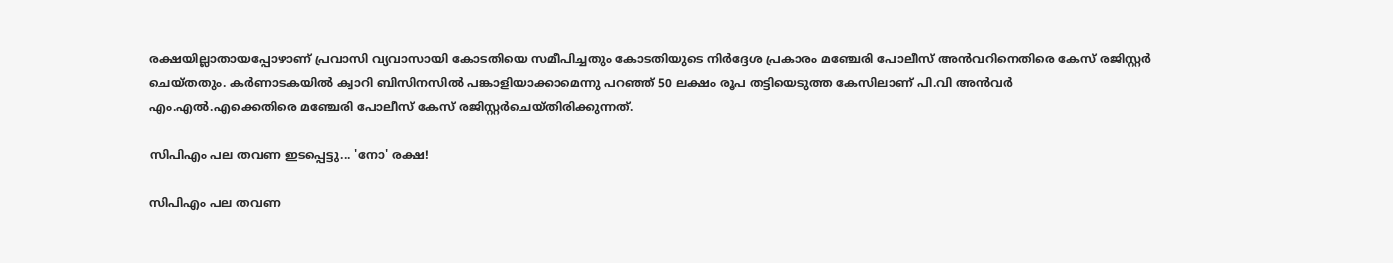രക്ഷയില്ലാതായപ്പോഴാണ് പ്രവാസി വ്യവാസായി കോടതിയെ സമീപിച്ചതും കോടതിയുടെ നിര്‍ദ്ദേശ പ്രകാരം മഞ്ചേരി പോലീസ് അന്‍വറിനെതിരെ കേസ് രജിസ്റ്റര്‍ ചെയ്തതും. കര്‍ണാടകയില്‍ ക്വാറി ബിസിനസില്‍ പങ്കാളിയാക്കാമെന്നു പറഞ്ഞ് 50 ലക്ഷം രൂപ തട്ടിയെടുത്ത കേസിലാണ് പി.വി അന്‍വര്‍ എം.എല്‍.എക്കെതിരെ മഞ്ചേരി പോലീസ് കേസ് രജിസ്റ്റര്‍ചെയ്തിരിക്കുന്നത്.

സിപിഎം പല തവണ ഇടപ്പെട്ടു... 'നോ' രക്ഷ!

സിപിഎം പല തവണ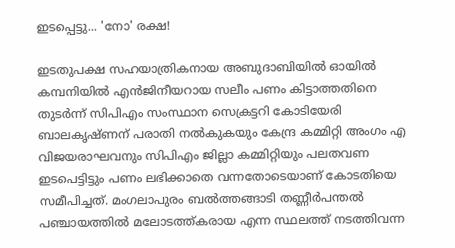ഇടപ്പെട്ടു... 'നോ' രക്ഷ!

ഇടതുപക്ഷ സഹയാത്രികനായ അബുദാബിയില്‍ ഓയില്‍ കമ്പനിയില്‍ എന്‍ജിനീയറായ സലീം പണം കിട്ടാത്തതിനെ തുടര്‍ന്ന് സിപിഎം സംസ്ഥാന സെക്രട്ടറി കോടിയേരി ബാലകൃഷ്ണന് പരാതി നല്‍കുകയും കേന്ദ്ര കമ്മിറ്റി അംഗം എ വിജയരാഘവനും സിപിഎം ജില്ലാ കമ്മിറ്റിയും പലതവണ ഇടപെട്ടിട്ടും പണം ലഭിക്കാതെ വന്നതോടെയാണ് കോടതിയെ സമീപിച്ചത്. മംഗലാപുരം ബല്‍ത്തങ്ങാടി തണ്ണീര്‍പന്തല്‍ പഞ്ചായത്തില്‍ മലോടത്ത്കരായ എന്ന സ്ഥലത്ത് നടത്തിവന്ന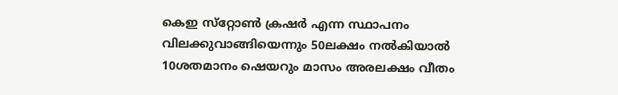കെഇ സ്‌റ്റോണ്‍ ക്രഷര്‍ എന്ന സ്ഥാപനം വിലക്കുവാങ്ങിയെന്നും 50ലക്ഷം നല്‍കിയാല്‍ 10ശതമാനം ഷെയറും മാസം അരലക്ഷം വീതം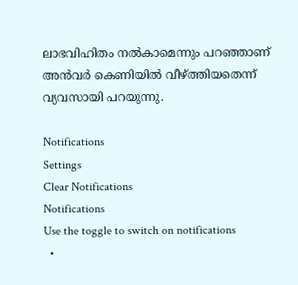ലാഭവിഹിതം നല്‍കാമെന്നും പറഞ്ഞാണ് അന്‍വര്‍ കെണിയില്‍ വീഴ്ത്തിയതെന്ന് വ്യവസായി പറയുന്നു.

Notifications
Settings
Clear Notifications
Notifications
Use the toggle to switch on notifications
  •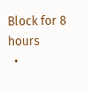Block for 8 hours
  •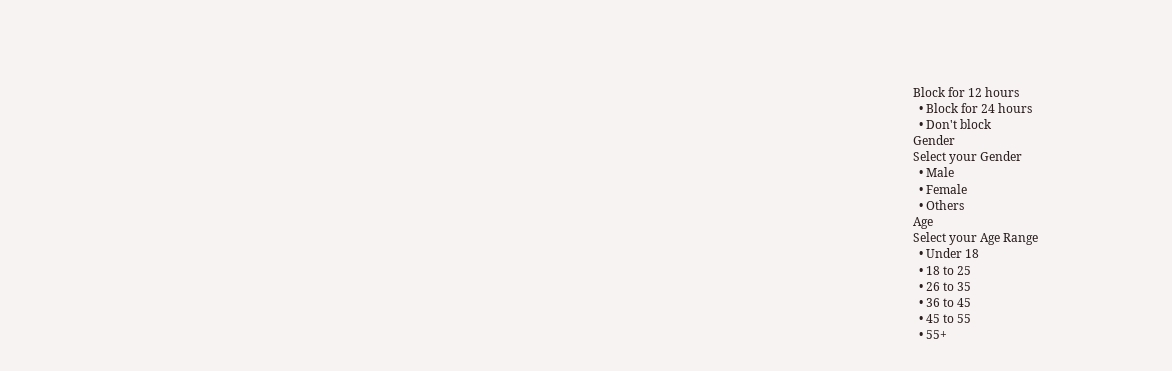Block for 12 hours
  • Block for 24 hours
  • Don't block
Gender
Select your Gender
  • Male
  • Female
  • Others
Age
Select your Age Range
  • Under 18
  • 18 to 25
  • 26 to 35
  • 36 to 45
  • 45 to 55
  • 55+